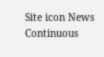Site icon News Continuous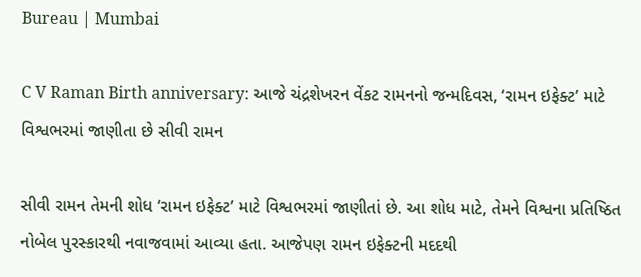Bureau | Mumbai

C V Raman Birth anniversary: આજે ચંદ્રશેખરન વેંકટ રામનનો જન્મદિવસ, ‘રામન ઇફેક્ટ’ માટે વિશ્વભરમાં જાણીતા છે સીવી રામન

સીવી રામન તેમની શોધ ‘રામન ઇફેક્ટ’ માટે વિશ્વભરમાં જાણીતાં છે. આ શોધ માટે, તેમને વિશ્વના પ્રતિષ્ઠિત નોબેલ પુરસ્કારથી નવાજવામાં આવ્યા હતા. આજેપણ રામન ઇફેક્ટની મદદથી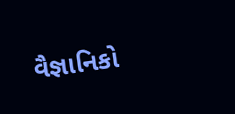વૈજ્ઞાનિકો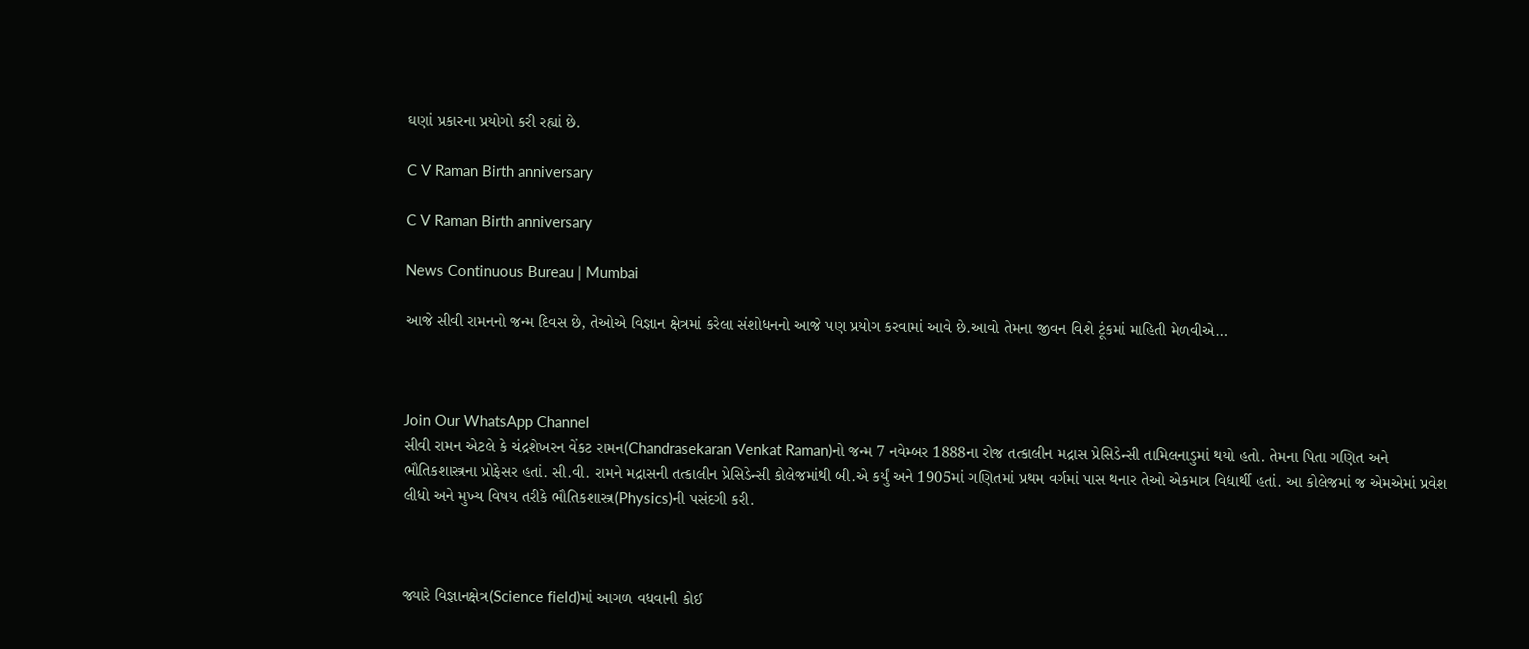ઘણાં પ્રકારના પ્રયોગો કરી રહ્યાં છે.

C V Raman Birth anniversary

C V Raman Birth anniversary

News Continuous Bureau | Mumbai

આજે સીવી રામનનો જન્મ દિવસ છે, તેઓએ વિજ્ઞાન ક્ષેત્રમાં કરેલા સંશોધનનો આજે પણ પ્રયોગ કરવામાં આવે છે.આવો તેમના જીવન વિશે ટૂંકમાં માહિતી મેળવીએ…



Join Our WhatsApp Channel
સીવી રામન એટલે કે ચંદ્રશેખરન વેંકટ રામન(Chandrasekaran Venkat Raman)નો જન્મ 7 નવેમ્બર 1888ના રોજ તત્કાલીન મદ્રાસ પ્રેસિડેન્સી તામિલનાડુમાં થયો હતો. તેમના પિતા ગણિત અને ભૌતિકશાસ્ત્રના પ્રોફેસર હતાં. સી.વી. રામને મદ્રાસની તત્કાલીન પ્રેસિડેન્સી કોલેજમાંથી બી.એ કર્યું અને 1905માં ગણિતમાં પ્રથમ વર્ગમાં પાસ થનાર તેઓ એકમાત્ર વિદ્યાર્થી હતાં. આ કોલેજમાં જ એમએમાં પ્રવેશ લીધો અને મુખ્ય વિષય તરીકે ભૌતિકશાસ્ત્ર(Physics)ની પસંદગી કરી.



જ્યારે વિજ્ઞાનક્ષેત્ર(Science field)માં આગળ વધવાની કોઈ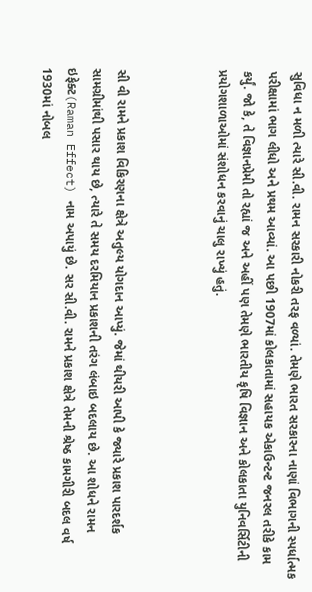સુવિધા ન મળી ત્યારે સી.વી. રામન સરકારી નોકરી તરફ વળ્યાં. તેમણે ભારત સરકારના નાણાં વિભાગની સ્પર્ધાત્મક પરીક્ષામાં ભાગ લીધો અને પ્રથમ આવ્યાં. આ પછી 1907માં કોલકાતામાં સહાયક એકાઉન્ટન્ટ જનરલ તરીકે કામ કર્યું. જો કે, તે વિજ્ઞાનપ્રેમી તો રહ્યાં જ અને અહીં પણ તેમણે ભારતીય કૃષિ વિજ્ઞાન અને કોલકાતા યુનિવર્સિટીની પ્રયોગશાળાઓમાં સંશોધન કરવાનું ચાલુ રાખ્યું હતું.



સી વી રામને પ્રકાશ વિકિરણના ક્ષેત્રે અતુલ્ય યોગદાન આપ્યું. જેમાં થીયરી આપી કે જ્યારે પ્રકાશ પારદર્શક સામગ્રીમાંથી પસાર થાય છે, ત્યારે તે સમય દરમિયાન પ્રકાશની તરંગ લંબાઇ બદલાય છે. આ શોધને રામન ઇફેક્ટ(Raman Effect) નામ અપાયું છે. સર સી.વી. રામને પ્રકાશ ક્ષેત્રે તેમની શ્રેષ્ઠ કામગીરી બદલ વર્ષ 1930માં નોબલ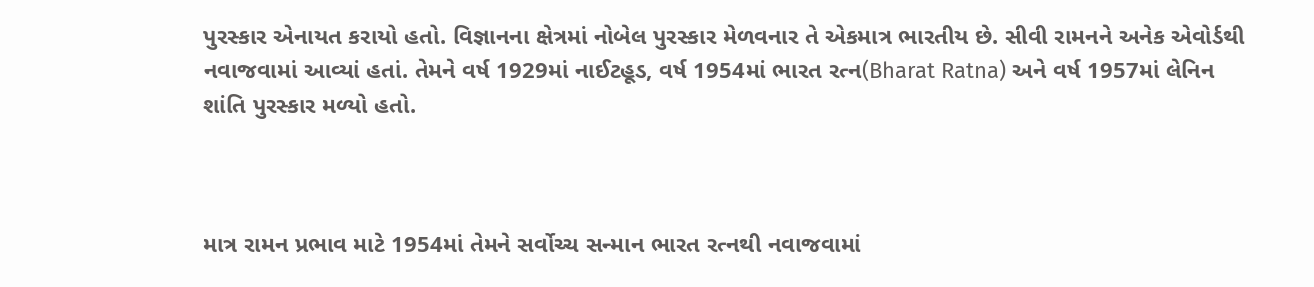પુરસ્કાર એનાયત કરાયો હતો. વિજ્ઞાનના ક્ષેત્રમાં નોબેલ પુરસ્કાર મેળવનાર તે એકમાત્ર ભારતીય છે. સીવી રામનને અનેક એવોર્ડથી નવાજવામાં આવ્યાં હતાં. તેમને વર્ષ 1929માં નાઈટહૂડ, વર્ષ 1954માં ભારત રત્ન(Bharat Ratna) અને વર્ષ 1957માં લેનિન શાંતિ પુરસ્કાર મળ્યો હતો.



માત્ર રામન પ્રભાવ માટે 1954માં તેમને સર્વોચ્ચ સન્માન ભારત રત્નથી નવાજવામાં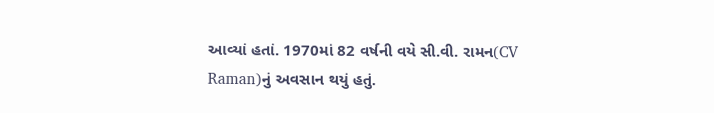આવ્યાં હતાં. 1970માં 82 વર્ષની વયે સી.વી. રામન(CV Raman)નું અવસાન થયું હતું.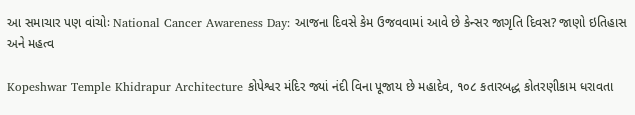આ સમાચાર પણ વાંચોઃ National Cancer Awareness Day: આજના દિવસે કેમ ઉજવવામાં આવે છે કેન્સર જાગૃતિ દિવસ? જાણો ઇતિહાસ અને મહત્વ

Kopeshwar Temple Khidrapur Architecture કોપેશ્વર મંદિર જ્યાં નંદી વિના પૂજાય છે મહાદેવ, ૧૦૮ કતારબદ્ધ કોતરણીકામ ધરાવતા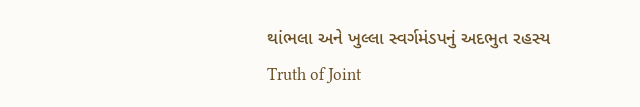થાંભલા અને ખુલ્લા સ્વર્ગમંડપનું અદભુત રહસ્ય
Truth of Joint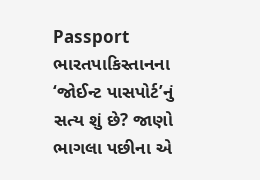Passport ભારતપાકિસ્તાનના ‘જોઈન્ટ પાસપોર્ટ’નું સત્ય શું છે? જાણો ભાગલા પછીના એ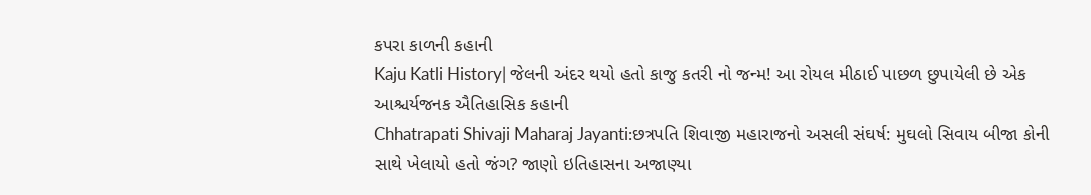કપરા કાળની કહાની
Kaju Katli History| જેલની અંદર થયો હતો કાજુ કતરી નો જન્મ! આ રોયલ મીઠાઈ પાછળ છુપાયેલી છે એક આશ્ચર્યજનક ઐતિહાસિક કહાની
Chhatrapati Shivaji Maharaj Jayanti:છત્રપતિ શિવાજી મહારાજનો અસલી સંઘર્ષ: મુઘલો સિવાય બીજા કોની સાથે ખેલાયો હતો જંગ? જાણો ઇતિહાસના અજાણ્યા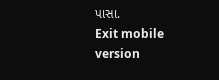પાસા.
Exit mobile version